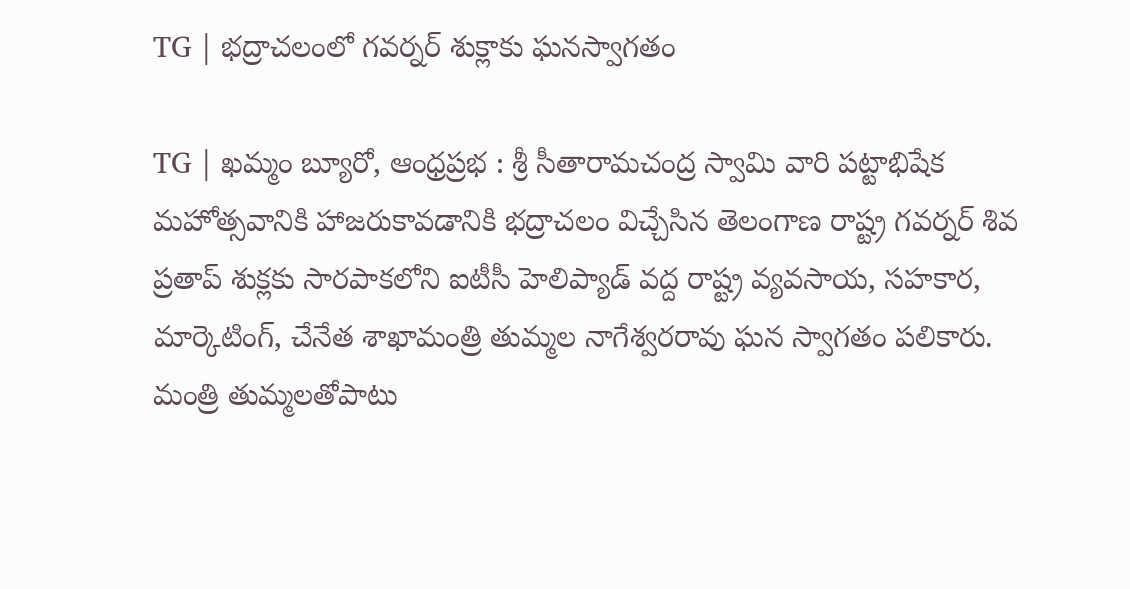TG | భద్రాచలంలో గవర్నర్ శుక్లాకు ఘనస్వాగతం

TG | ఖమ్మం బ్యూరో, ఆంధ్రప్రభ : శ్రీ సీతారామచంద్ర స్వామి వారి పట్టాభిషేక మహోత్సవానికి హాజరుకావడానికి భద్రాచలం విచ్చేసిన తెలంగాణ రాష్ట్ర గవర్నర్ శివ ప్రతాప్ శుక్లకు సారపాకలోని ఐటీసీ హెలిప్యాడ్ వద్ద రాష్ట్ర వ్యవసాయ, సహకార, మార్కెటింగ్, చేనేత శాఖామంత్రి తుమ్మల నాగేశ్వరరావు ఘన స్వాగతం పలికారు. మంత్రి తుమ్మలతోపాటు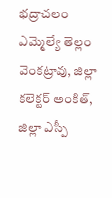భద్రాచలం ఎమ్మెల్యే తెల్లం వెంకట్రావు, జిల్లా కలెక్టర్ అంకిత్, జిల్లా ఎస్పీ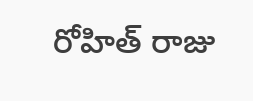రోహిత్ రాజు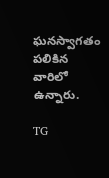ఘనస్వాగతం పలికిన వారిలో ఉన్నారు.

TG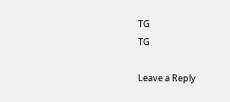TG
TG

Leave a Reply